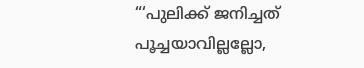“‘പുലിക്ക് ജനിച്ചത് പൂച്ചയാവില്ലല്ലോ,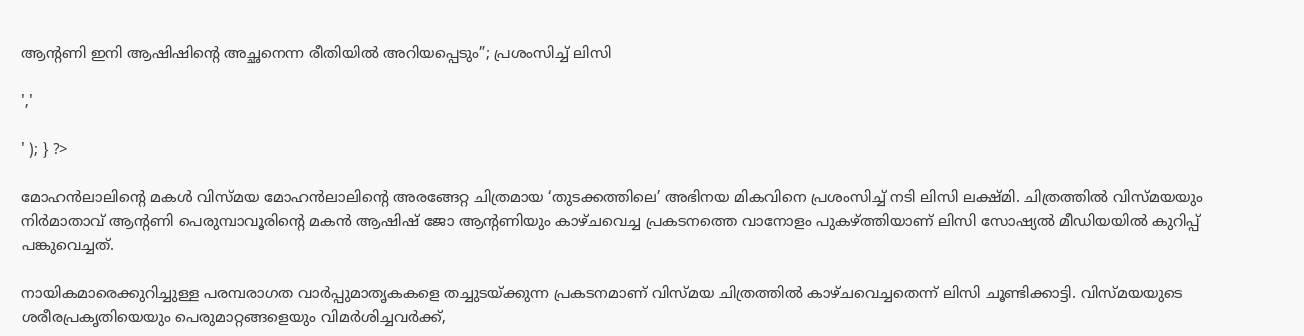ആന്റണി ഇനി ആഷിഷിന്റെ അച്ഛനെന്ന രീതിയിൽ അറിയപ്പെടും”; പ്രശംസിച്ച് ലിസി

','

' ); } ?>

മോഹൻലാലിന്റെ മകൾ വിസ്മയ മോഹൻലാലിന്റെ അരങ്ങേറ്റ ചിത്രമായ ‘തുടക്കത്തിലെ’ അഭിനയ മികവിനെ പ്രശംസിച്ച് നടി ലിസി ലക്ഷ്മി. ചിത്രത്തിൽ വിസ്മയയും നിർമാതാവ് ആന്റണി പെരുമ്പാവൂരിന്റെ മകൻ ആഷിഷ് ജോ ആന്റണിയും കാഴ്ചവെച്ച പ്രകടനത്തെ വാനോളം പുകഴ്ത്തിയാണ് ലിസി സോഷ്യൽ മീഡിയയിൽ കുറിപ്പ് പങ്കുവെച്ചത്.

നായികമാരെക്കുറിച്ചുള്ള പരമ്പരാഗത വാർപ്പുമാതൃകകളെ തച്ചുടയ്ക്കുന്ന പ്രകടനമാണ് വിസ്മയ ചിത്രത്തിൽ കാഴ്ചവെച്ചതെന്ന് ലിസി ചൂണ്ടിക്കാട്ടി. വിസ്മയയുടെ ശരീരപ്രകൃതിയെയും പെരുമാറ്റങ്ങളെയും വിമർശിച്ചവർക്ക്,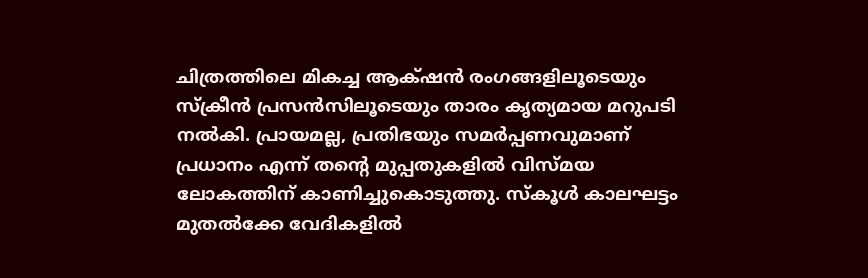ചിത്രത്തിലെ മികച്ച ആക്‌ഷൻ രംഗങ്ങളിലൂടെയും സ്ക്രീൻ പ്രസൻസിലൂടെയും താരം കൃത്യമായ മറുപടി നൽകി. പ്രായമല്ല, പ്രതിഭയും സമർപ്പണവുമാണ് പ്രധാനം എന്ന് തന്റെ മുപ്പതുകളിൽ വിസ്മയ ലോകത്തിന് കാണിച്ചുകൊടുത്തു. സ്കൂൾ കാലഘട്ടം മുതൽക്കേ വേദികളിൽ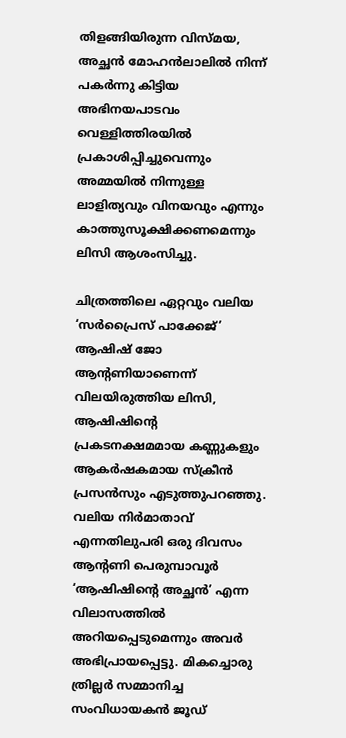തിളങ്ങിയിരുന്ന വിസ്മയ, അച്ഛൻ മോഹൻലാലിൽ നിന്ന് പകർന്നു കിട്ടിയ അഭിനയപാടവം വെള്ളിത്തിരയിൽ പ്രകാശിപ്പിച്ചുവെന്നും അമ്മയിൽ നിന്നുള്ള ലാളിത്യവും വിനയവും എന്നും കാത്തുസൂക്ഷിക്കണമെന്നും ലിസി ആശംസിച്ചു.

ചിത്രത്തിലെ ഏറ്റവും വലിയ ‘സർപ്രൈസ് പാക്കേജ്’ ആഷിഷ് ജോ ആന്റണിയാണെന്ന് വിലയിരുത്തിയ ലിസി, ആഷിഷിന്റെ പ്രകടനക്ഷമമായ കണ്ണുകളും ആകർഷകമായ സ്ക്രീൻ പ്രസൻസും എടുത്തുപറഞ്ഞു. വലിയ നിർമാതാവ് എന്നതിലുപരി ഒരു ദിവസം ആന്റണി പെരുമ്പാവൂർ ‘ആഷിഷിന്റെ അച്ഛൻ’ എന്ന വിലാസത്തിൽ അറിയപ്പെടുമെന്നും അവർ അഭിപ്രായപ്പെട്ടു. മികച്ചൊരു ത്രില്ലർ സമ്മാനിച്ച സംവിധായകൻ ജൂഡ്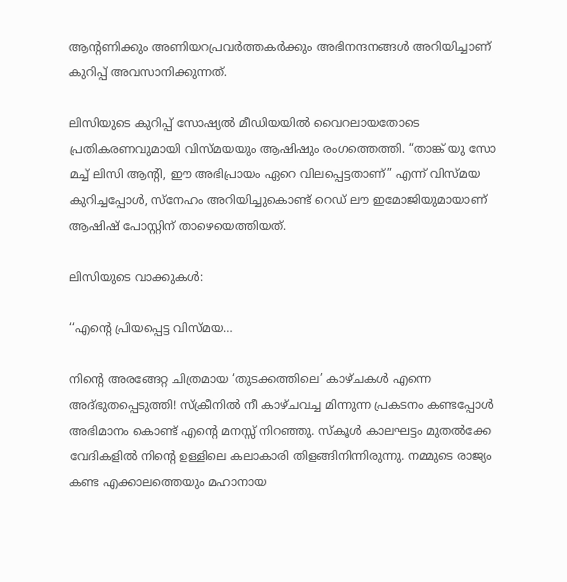ആന്റണിക്കും അണിയറപ്രവർത്തകർക്കും അഭിനന്ദനങ്ങൾ അറിയിച്ചാണ് കുറിപ്പ് അവസാനിക്കുന്നത്.

ലിസിയുടെ കുറിപ്പ് സോഷ്യൽ മീഡിയയിൽ വൈറലായതോടെ പ്രതികരണവുമായി വിസ്മയയും ആഷിഷും രംഗത്തെത്തി. “താങ്ക് യു സോ മച്ച് ലിസി ആന്റി, ഈ അഭിപ്രായം ഏറെ വിലപ്പെട്ടതാണ്” എന്ന് വിസ്മയ കുറിച്ചപ്പോൾ, സ്നേഹം അറിയിച്ചുകൊണ്ട് റെഡ് ലൗ ഇമോജിയുമായാണ് ആഷിഷ് പോസ്റ്റിന് താഴെയെത്തിയത്.

ലിസിയുടെ വാക്കുകൾ:

‘‘എന്റെ പ്രിയപ്പെട്ട വിസ്മയ…

നിന്റെ അരങ്ങേറ്റ ചിത്രമായ ‘തുടക്കത്തിലെ’ കാഴ്ചകൾ എന്നെ അദ്ഭുതപ്പെടുത്തി! സ്ക്രീനിൽ നീ കാഴ്ചവച്ച മിന്നുന്ന പ്രകടനം കണ്ടപ്പോൾ അഭിമാനം കൊണ്ട് എന്റെ മനസ്സ് നിറഞ്ഞു. സ്കൂൾ കാലഘട്ടം മുതൽക്കേ വേദികളിൽ നിന്റെ ഉള്ളിലെ കലാകാരി തിളങ്ങിനിന്നിരുന്നു. നമ്മുടെ രാജ്യം കണ്ട എക്കാലത്തെയും മഹാനായ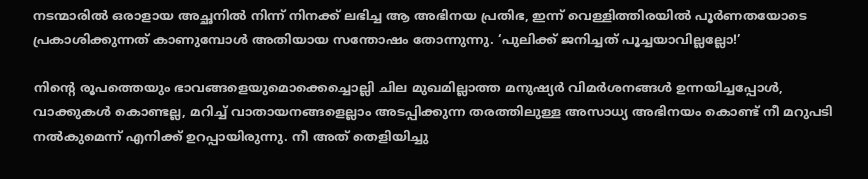നടന്മാരിൽ ഒരാളായ അച്ഛനിൽ നിന്ന് നിനക്ക് ലഭിച്ച ആ അഭിനയ പ്രതിഭ, ഇന്ന് വെള്ളിത്തിരയിൽ പൂർണതയോടെ പ്രകാശിക്കുന്നത് കാണുമ്പോൾ അതിയായ സന്തോഷം തോന്നുന്നു. ‘പുലിക്ക് ജനിച്ചത് പൂച്ചയാവില്ലല്ലോ!’

നിന്റെ രൂപത്തെയും ഭാവങ്ങളെയുമൊക്കെച്ചൊല്ലി ചില മുഖമില്ലാത്ത മനുഷ്യർ വിമർശനങ്ങൾ ഉന്നയിച്ചപ്പോൾ, വാക്കുകൾ കൊണ്ടല്ല, മറിച്ച് വാതായനങ്ങളെല്ലാം അടപ്പിക്കുന്ന തരത്തിലുള്ള അസാധ്യ അഭിനയം കൊണ്ട് നീ മറുപടി നൽകുമെന്ന് എനിക്ക് ഉറപ്പായിരുന്നു. നീ അത് തെളിയിച്ചു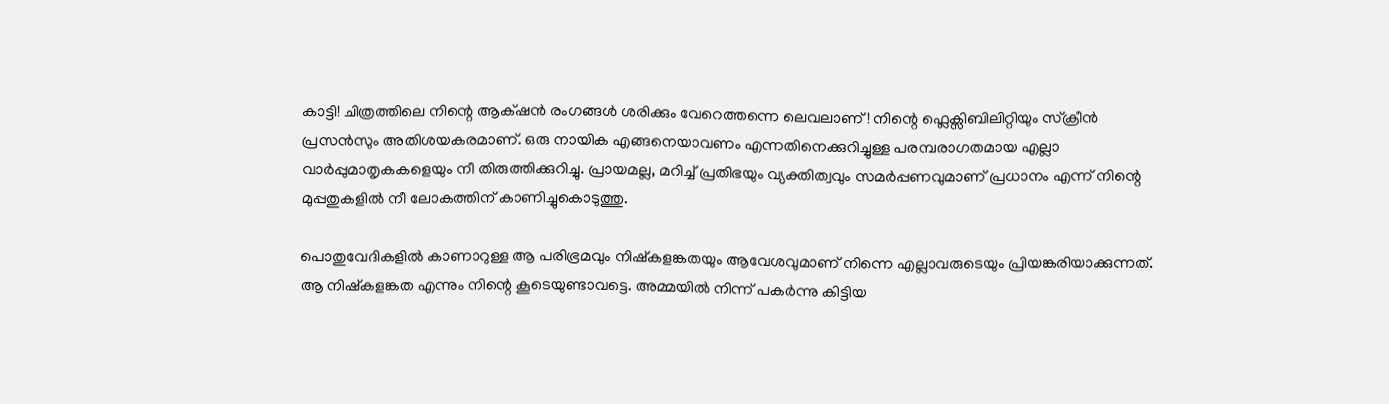കാട്ടി! ചിത്രത്തിലെ നിന്റെ ആക്‌ഷൻ രംഗങ്ങൾ ശരിക്കും വേറെത്തന്നെ ലെവലാണ്! നിന്റെ ഫ്ലെക്സിബിലിറ്റിയും സ്ക്രീൻ പ്രസൻസും അതിശയകരമാണ്. ഒരു നായിക എങ്ങനെയാവണം എന്നതിനെക്കുറിച്ചുള്ള പരമ്പരാഗതമായ എല്ലാ വാർപ്പുമാതൃകകളെയും നീ തിരുത്തിക്കുറിച്ചു. പ്രായമല്ല, മറിച്ച് പ്രതിഭയും വ്യക്തിത്വവും സമർപ്പണവുമാണ് പ്രധാനം എന്ന് നിന്റെ മുപ്പതുകളിൽ നീ ലോകത്തിന് കാണിച്ചുകൊടുത്തു.

പൊതുവേദികളിൽ കാണാറുള്ള ആ പരിഭ്രമവും നിഷ്കളങ്കതയും ആവേശവുമാണ് നിന്നെ എല്ലാവരുടെയും പ്രിയങ്കരിയാക്കുന്നത്. ആ നിഷ്കളങ്കത എന്നും നിന്റെ കൂടെയുണ്ടാവട്ടെ. അമ്മയിൽ നിന്ന് പകർന്നു കിട്ടിയ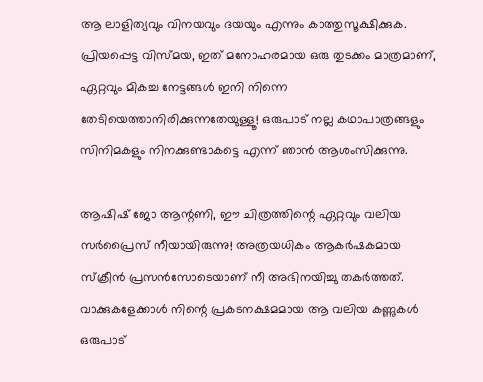ആ ലാളിത്യവും വിനയവും ദയയും എന്നും കാത്തുസൂക്ഷിക്കുക. പ്രിയപ്പെട്ട വിസ്മയ, ഇത് മനോഹരമായ ഒരു തുടക്കം മാത്രമാണ്, ഏറ്റവും മികച്ച നേട്ടങ്ങൾ ഇനി നിന്നെ തേടിയെത്താനിരിക്കുന്നതേയുള്ളൂ! ഒരുപാട് നല്ല കഥാപാത്രങ്ങളും സിനിമകളും നിനക്കുണ്ടാകട്ടെ എന്ന് ഞാൻ ആശംസിക്കുന്നു.

ആഷിഷ് ജോ ആന്റണി, ഈ ചിത്രത്തിന്റെ ഏറ്റവും വലിയ സർപ്രൈസ് നീയായിരുന്നു! അത്രയധികം ആകർഷകമായ സ്ക്രീൻ പ്രസൻസോടെയാണ് നീ അഭിനയിച്ചു തകർത്തത്. വാക്കുകളേക്കാൾ നിന്റെ പ്രകടനക്ഷമമായ ആ വലിയ കണ്ണുകൾ ഒരുപാട്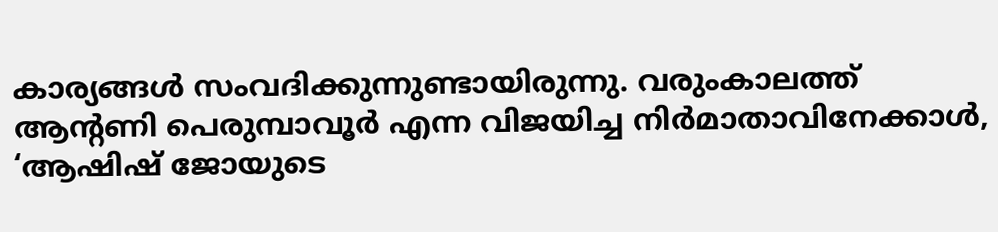കാര്യങ്ങൾ സംവദിക്കുന്നുണ്ടായിരുന്നു. വരുംകാലത്ത് ആന്റണി പെരുമ്പാവൂർ എന്ന വിജയിച്ച നിർമാതാവിനേക്കാൾ, ‘ആഷിഷ് ജോയുടെ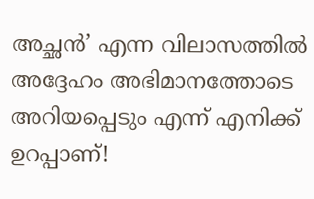അച്ഛൻ’ എന്ന വിലാസത്തിൽ അദ്ദേഹം അഭിമാനത്തോടെ അറിയപ്പെടും എന്ന് എനിക്ക് ഉറപ്പാണ്!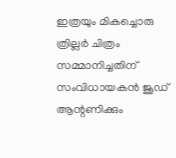ഇത്രയും മികച്ചൊരു ത്രില്ലർ ചിത്രം സമ്മാനിച്ചതിന് സംവിധായകൻ ജൂഡ് ആന്റണിക്കും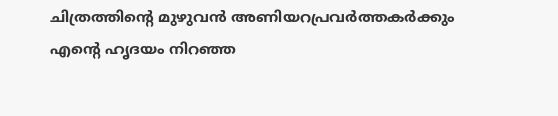ചിത്രത്തിന്റെ മുഴുവൻ അണിയറപ്രവർത്തകർക്കും എന്റെ ഹൃദയം നിറഞ്ഞ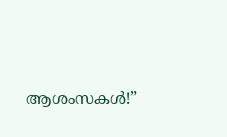ആശംസകൾ!”